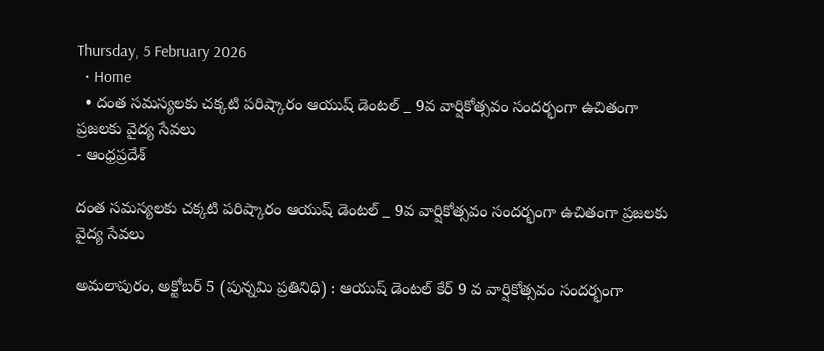Thursday, 5 February 2026
  • Home
  • దంత సమస్యలకు చక్కటి పరిష్కారం ఆయుష్ డెంటల్ _ 9వ వార్షికోత్సవం సందర్భంగా ఉచితంగా ప్రజలకు వైద్య సేవలు
- ఆంధ్రప్రదేశ్

దంత సమస్యలకు చక్కటి పరిష్కారం ఆయుష్ డెంటల్ _ 9వ వార్షికోత్సవం సందర్భంగా ఉచితంగా ప్రజలకు వైద్య సేవలు

అమలాపురం, అక్టోబర్ 5 (పున్నమి ప్రతినిధి) : ఆయుష్ డెంటల్ కేర్ 9 వ వార్షికోత్సవం సందర్భంగా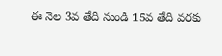ఈ నెల 3వ తేది నుండి 15వ తేది వరకు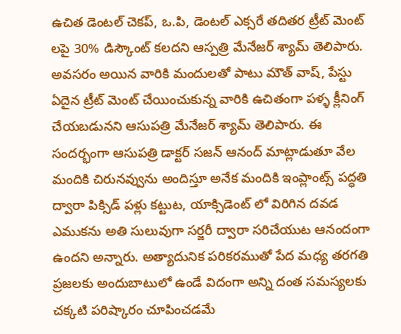ఉచిత డెంటల్ చెకప్, ఒ.పి, డెంటల్ ఎక్సరే తదితర ట్రీట్ మెంట్ లపై 30% డిస్కౌంట్ కలదని ఆస్పత్రి మేనేజర్ శ్యామ్ తెలిపారు. అవసరం అయిన వారికి మందులతో పాటు మౌత్ వాష్, పేస్టు ఏదైన ట్రీట్ మెంట్ చేయించుకున్న వారికి ఉచితంగా పళ్ళ క్లీనింగ్ చేయబడునని ఆసుపత్రి మేనేజర్ శ్యామ్ తెలిపారు. ఈ సందర్భంగా ఆసుపత్రి డాక్టర్ సజన్ ఆనంద్ మాట్లాడుతూ వేల మందికి చిరునవ్వును అందిస్తూ అనేక మందికి ఇంప్లాంట్స్ పద్ధతి ద్వారా పిక్సిడ్ పళ్లు కట్టుట, యాక్సిడెంట్ లో విరిగిన దవడ ఎముకను అతి సులువుగా సర్జరీ ద్వారా సరిచేయుట ఆనందంగా ఉందని అన్నారు. అత్యాదునిక పరికరముతో పేద మధ్య తరగతి ప్రజలకు అందుబాటులో ఉండే విదంగా అన్ని దంత సమస్యలకు చక్కటి పరిష్కారం చూపించడమే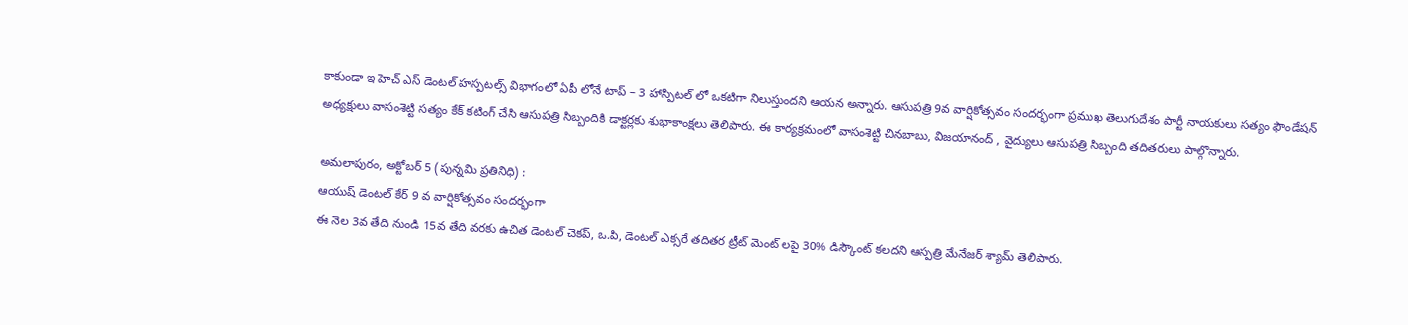కాకుండా ఇ హెచ్ ఎస్ డెంటల్ హస్పటల్స్ విభాగంలో ఏపీ లోనే టాప్ – 3 హాస్పిటల్ లో ఒకటిగా నిలుస్తుందని ఆయన అన్నారు. ఆసుపత్రి 9వ వార్షికోత్సవం సందర్భంగా ప్రముఖ తెలుగుదేశం పార్టీ నాయకులు సత్యం ఫౌండేషన్ అధ్యక్షులు వాసంశెట్టి సత్యం కేక్ కటింగ్ చేసి ఆసుపత్రి సిబ్బందికి డాక్టర్లకు శుభాకాంక్షలు తెలిపారు. ఈ కార్యక్రమంలో వాసంశెట్టి చినబాబు, విజయానంద్ , వైద్యులు ఆసుపత్రి సిబ్బంది తదితరులు పాల్గొన్నారు.

అమలాపురం, అక్టోబర్ 5 (పున్నమి ప్రతినిధి) :
ఆయుష్ డెంటల్ కేర్ 9 వ వార్షికోత్సవం సందర్భంగా
ఈ నెల 3వ తేది నుండి 15వ తేది వరకు ఉచిత డెంటల్ చెకప్, ఒ.పి, డెంటల్ ఎక్సరే తదితర ట్రీట్ మెంట్ లపై 30% డిస్కౌంట్ కలదని ఆస్పత్రి మేనేజర్ శ్యామ్ తెలిపారు.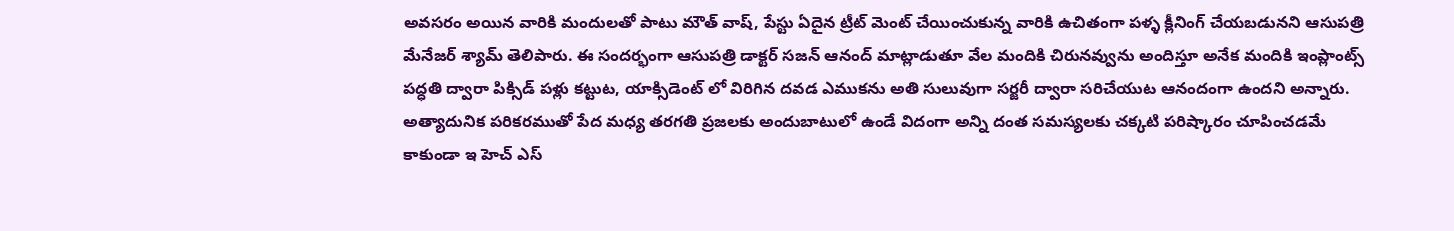అవసరం అయిన వారికి మందులతో పాటు మౌత్ వాష్, పేస్టు ఏదైన ట్రీట్ మెంట్ చేయించుకున్న వారికి ఉచితంగా పళ్ళ క్లీనింగ్ చేయబడునని ఆసుపత్రి మేనేజర్ శ్యామ్ తెలిపారు. ఈ సందర్భంగా ఆసుపత్రి డాక్టర్ సజన్ ఆనంద్ మాట్లాడుతూ వేల మందికి చిరునవ్వును అందిస్తూ అనేక మందికి ఇంప్లాంట్స్ పద్ధతి ద్వారా పిక్సిడ్ పళ్లు కట్టుట, యాక్సిడెంట్ లో విరిగిన దవడ ఎముకను అతి సులువుగా సర్జరీ ద్వారా సరిచేయుట ఆనందంగా ఉందని అన్నారు. అత్యాదునిక పరికరముతో పేద మధ్య తరగతి ప్రజలకు అందుబాటులో ఉండే విదంగా అన్ని దంత సమస్యలకు చక్కటి పరిష్కారం చూపించడమే కాకుండా ఇ హెచ్ ఎస్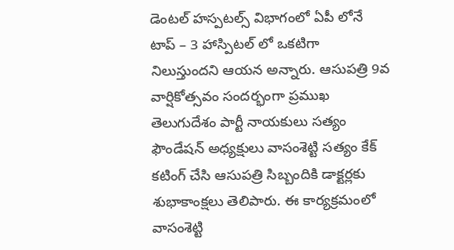డెంటల్ హస్పటల్స్ విభాగంలో ఏపీ లోనే టాప్ – 3 హాస్పిటల్ లో ఒకటిగా నిలుస్తుందని ఆయన అన్నారు. ఆసుపత్రి 9వ వార్షికోత్సవం సందర్భంగా ప్రముఖ తెలుగుదేశం పార్టీ నాయకులు సత్యం ఫౌండేషన్ అధ్యక్షులు వాసంశెట్టి సత్యం కేక్ కటింగ్ చేసి ఆసుపత్రి సిబ్బందికి డాక్టర్లకు శుభాకాంక్షలు తెలిపారు. ఈ కార్యక్రమంలో వాసంశెట్టి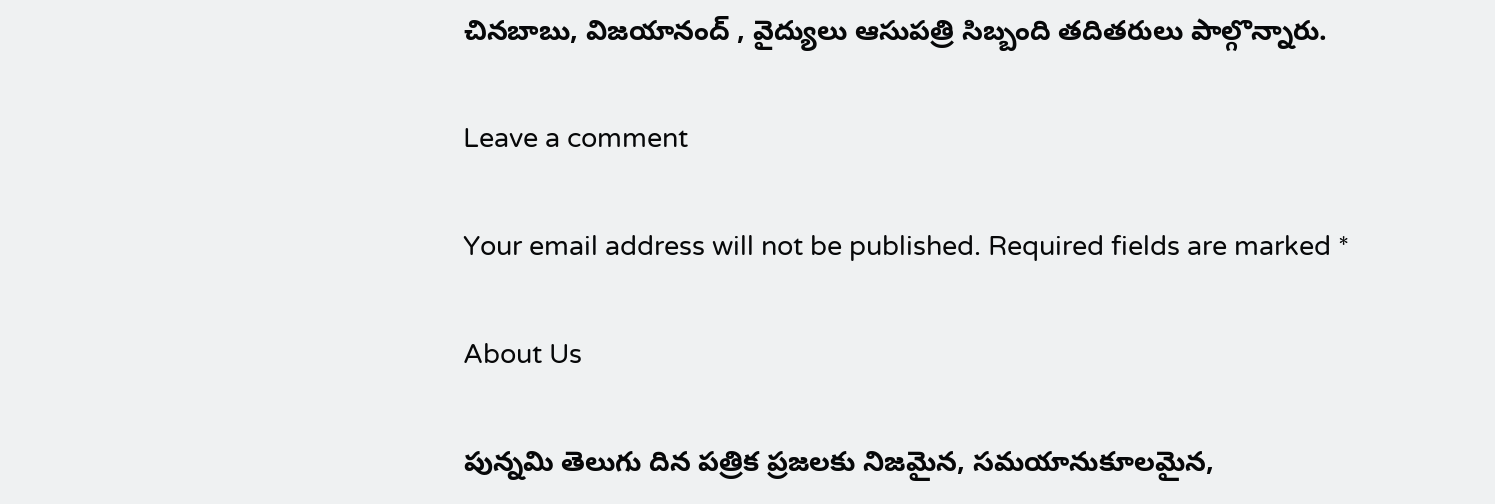చినబాబు, విజయానంద్ , వైద్యులు ఆసుపత్రి సిబ్బంది తదితరులు పాల్గొన్నారు.

Leave a comment

Your email address will not be published. Required fields are marked *

About Us

పున్నమి తెలుగు దిన పత్రిక ప్రజలకు నిజమైన, సమయానుకూలమైన,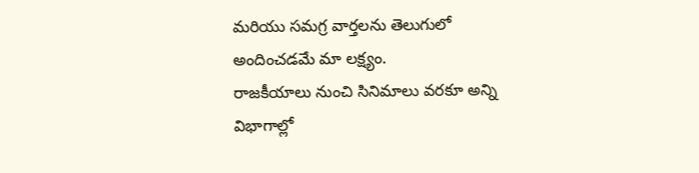మరియు సమగ్ర వార్తలను తెలుగులో అందించడమే మా లక్ష్యం.
రాజకీయాలు నుంచి సినిమాలు వరకూ అన్ని విభాగాల్లో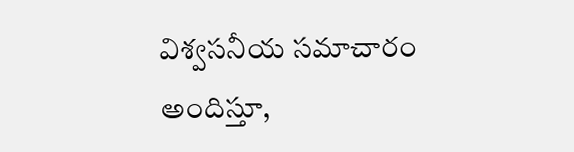విశ్వసనీయ సమాచారం అందిస్తూ,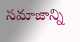సమాజాన్ని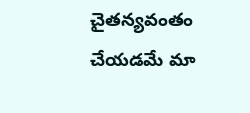చైతన్యవంతం చేయడమే మా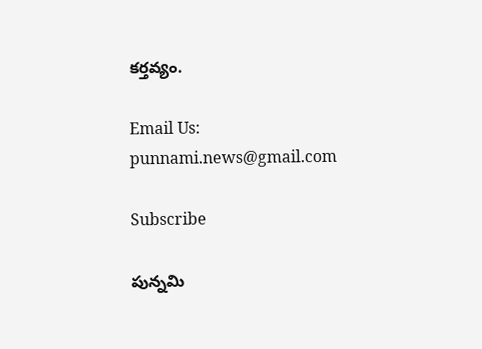కర్తవ్యం.

Email Us: punnami.news@gmail.com

Subscribe

పున్నమి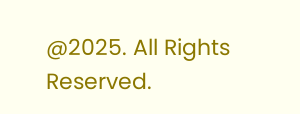@2025. All Rights Reserved.